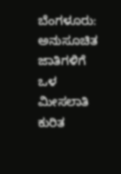ಬೆಂಗಳೂರು: ಅನುಸೂಚಿತ ಜಾತಿಗಳಿಗೆ ಒಳ ಮೀಸಲಾತಿ ಕುರಿತ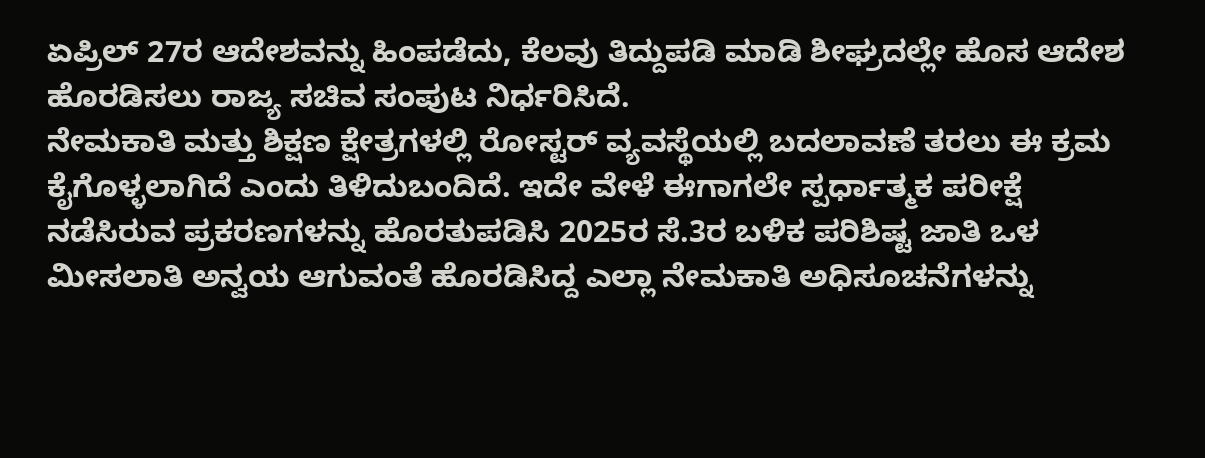ಏಪ್ರಿಲ್ 27ರ ಆದೇಶವನ್ನು ಹಿಂಪಡೆದು, ಕೆಲವು ತಿದ್ದುಪಡಿ ಮಾಡಿ ಶೀಘ್ರದಲ್ಲೇ ಹೊಸ ಆದೇಶ ಹೊರಡಿಸಲು ರಾಜ್ಯ ಸಚಿವ ಸಂಪುಟ ನಿರ್ಧರಿಸಿದೆ.
ನೇಮಕಾತಿ ಮತ್ತು ಶಿಕ್ಷಣ ಕ್ಷೇತ್ರಗಳಲ್ಲಿ ರೋಸ್ಟರ್ ವ್ಯವಸ್ಥೆಯಲ್ಲಿ ಬದಲಾವಣೆ ತರಲು ಈ ಕ್ರಮ ಕೈಗೊಳ್ಳಲಾಗಿದೆ ಎಂದು ತಿಳಿದುಬಂದಿದೆ. ಇದೇ ವೇಳೆ ಈಗಾಗಲೇ ಸ್ಪರ್ಧಾತ್ಮಕ ಪರೀಕ್ಷೆ ನಡೆಸಿರುವ ಪ್ರಕರಣಗಳನ್ನು ಹೊರತುಪಡಿಸಿ 2025ರ ಸೆ.3ರ ಬಳಿಕ ಪರಿಶಿಷ್ಟ ಜಾತಿ ಒಳ ಮೀಸಲಾತಿ ಅನ್ವಯ ಆಗುವಂತೆ ಹೊರಡಿಸಿದ್ದ ಎಲ್ಲಾ ನೇಮಕಾತಿ ಅಧಿಸೂಚನೆಗಳನ್ನು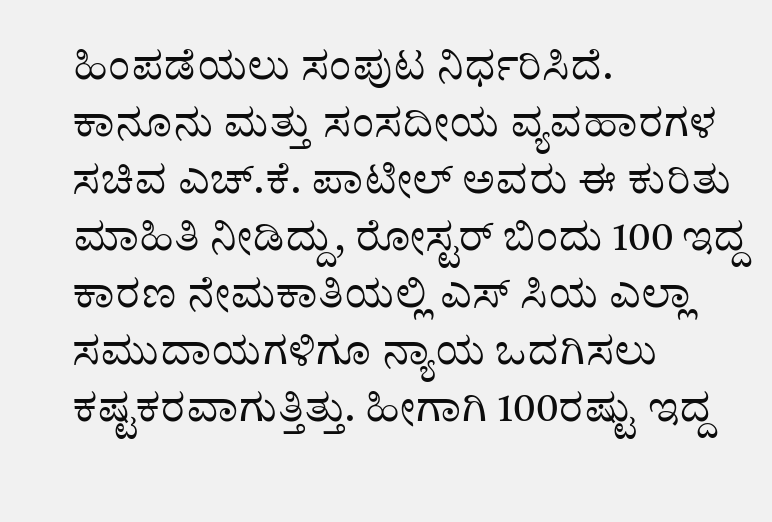ಹಿಂಪಡೆಯಲು ಸಂಪುಟ ನಿರ್ಧರಿಸಿದೆ.
ಕಾನೂನು ಮತ್ತು ಸಂಸದೀಯ ವ್ಯವಹಾರಗಳ ಸಚಿವ ಎಚ್.ಕೆ. ಪಾಟೀಲ್ ಅವರು ಈ ಕುರಿತು ಮಾಹಿತಿ ನೀಡಿದ್ದು, ರೋಸ್ಟರ್ ಬಿಂದು 100 ಇದ್ದ ಕಾರಣ ನೇಮಕಾತಿಯಲ್ಲಿ ಎಸ್ ಸಿಯ ಎಲ್ಲಾ ಸಮುದಾಯಗಳಿಗೂ ನ್ಯಾಯ ಒದಗಿಸಲು ಕಷ್ಟಕರವಾಗುತ್ತಿತ್ತು. ಹೀಗಾಗಿ 100ರಷ್ಟು ಇದ್ದ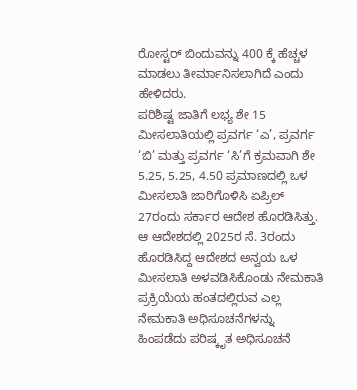ರೋಸ್ಟರ್ ಬಿಂದುವನ್ನು 400 ಕ್ಕೆ ಹೆಚ್ಚಳ ಮಾಡಲು ತೀರ್ಮಾನಿಸಲಾಗಿದೆ ಎಂದು ಹೇಳಿದರು.
ಪರಿಶಿಷ್ಟ ಜಾತಿಗೆ ಲಭ್ಯ ಶೇ 15 ಮೀಸಲಾತಿಯಲ್ಲಿ ಪ್ರವರ್ಗ ‘ಎ’, ಪ್ರವರ್ಗ ‘ಬಿ’ ಮತ್ತು ಪ್ರವರ್ಗ ‘ಸಿ’ಗೆ ಕ್ರಮವಾಗಿ ಶೇ 5.25, 5.25, 4.50 ಪ್ರಮಾಣದಲ್ಲಿ ಒಳ ಮೀಸಲಾತಿ ಜಾರಿಗೊಳಿಸಿ ಏಪ್ರಿಲ್ 27ರಂದು ಸರ್ಕಾರ ಆದೇಶ ಹೊರಡಿಸಿತ್ತು.
ಆ ಆದೇಶದಲ್ಲಿ 2025ರ ಸೆ. 3ರಂದು ಹೊರಡಿಸಿದ್ದ ಆದೇಶದ ಅನ್ವಯ ಒಳ ಮೀಸಲಾತಿ ಅಳವಡಿಸಿಕೊಂಡು ನೇಮಕಾತಿ ಪ್ರಕ್ರಿಯೆಯ ಹಂತದಲ್ಲಿರುವ ಎಲ್ಲ ನೇಮಕಾತಿ ಅಧಿಸೂಚನೆಗಳನ್ನು ಹಿಂಪಡೆದು ಪರಿಷ್ಕೃತ ಅಧಿಸೂಚನೆ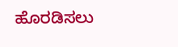ಹೊರಡಿಸಲು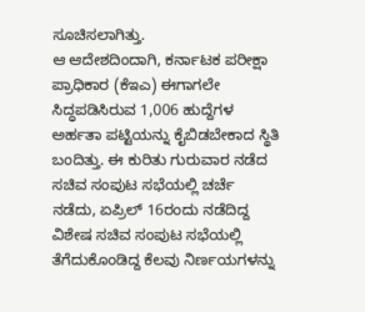ಸೂಚಿಸಲಾಗಿತ್ತು.
ಆ ಆದೇಶದಿಂದಾಗಿ, ಕರ್ನಾಟಕ ಪರೀಕ್ಷಾ ಪ್ರಾಧಿಕಾರ (ಕೆಇಎ) ಈಗಾಗಲೇ ಸಿದ್ಧಪಡಿಸಿರುವ 1,006 ಹುದ್ದೆಗಳ ಅರ್ಹತಾ ಪಟ್ಟಿಯನ್ನು ಕೈಬಿಡಬೇಕಾದ ಸ್ಥಿತಿ ಬಂದಿತ್ತು. ಈ ಕುರಿತು ಗುರುವಾರ ನಡೆದ ಸಚಿವ ಸಂಪುಟ ಸಭೆಯಲ್ಲಿ ಚರ್ಚೆ ನಡೆದು, ಏಪ್ರಿಲ್ 16ರಂದು ನಡೆದಿದ್ದ ವಿಶೇಷ ಸಚಿವ ಸಂಪುಟ ಸಭೆಯಲ್ಲಿ ತೆಗೆದುಕೊಂಡಿದ್ದ ಕೆಲವು ನಿರ್ಣಯಗಳನ್ನು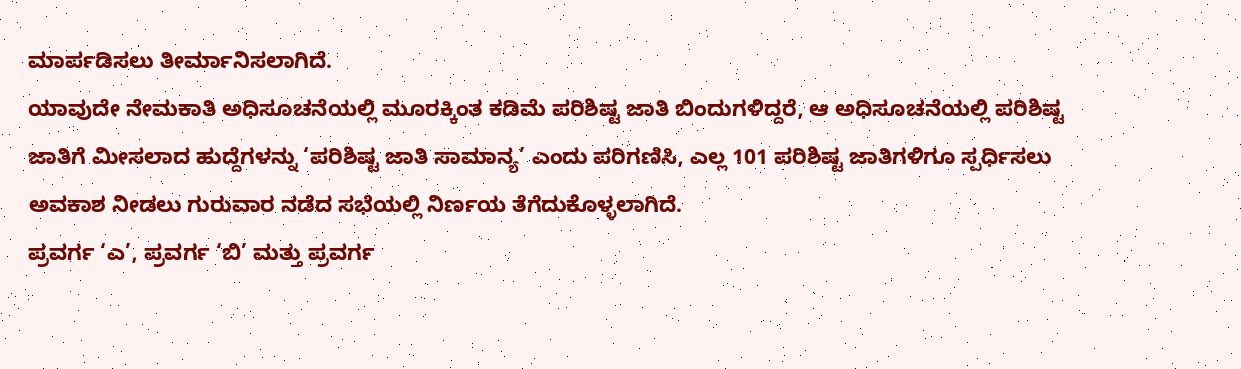ಮಾರ್ಪಡಿಸಲು ತೀರ್ಮಾನಿಸಲಾಗಿದೆ.
ಯಾವುದೇ ನೇಮಕಾತಿ ಅಧಿಸೂಚನೆಯಲ್ಲಿ ಮೂರಕ್ಕಿಂತ ಕಡಿಮೆ ಪರಿಶಿಷ್ಟ ಜಾತಿ ಬಿಂದುಗಳಿದ್ದರೆ, ಆ ಅಧಿಸೂಚನೆಯಲ್ಲಿ ಪರಿಶಿಷ್ಟ ಜಾತಿಗೆ ಮೀಸಲಾದ ಹುದ್ದೆಗಳನ್ನು ‘ಪರಿಶಿಷ್ಟ ಜಾತಿ ಸಾಮಾನ್ಯ’ ಎಂದು ಪರಿಗಣಿಸಿ, ಎಲ್ಲ 101 ಪರಿಶಿಷ್ಟ ಜಾತಿಗಳಿಗೂ ಸ್ಪರ್ಧಿಸಲು ಅವಕಾಶ ನೀಡಲು ಗುರುವಾರ ನಡೆದ ಸಭೆಯಲ್ಲಿ ನಿರ್ಣಯ ತೆಗೆದುಕೊಳ್ಳಲಾಗಿದೆ.
ಪ್ರವರ್ಗ ‘ಎ’, ಪ್ರವರ್ಗ ‘ಬಿ’ ಮತ್ತು ಪ್ರವರ್ಗ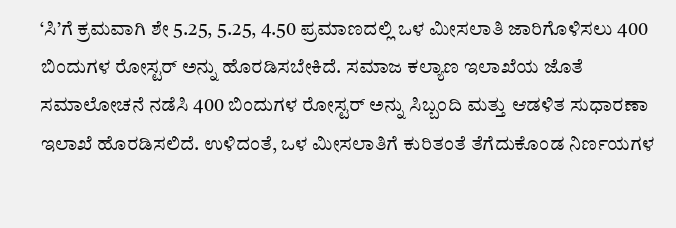‘ಸಿ’ಗೆ ಕ್ರಮವಾಗಿ ಶೇ 5.25, 5.25, 4.50 ಪ್ರಮಾಣದಲ್ಲಿ ಒಳ ಮೀಸಲಾತಿ ಜಾರಿಗೊಳಿಸಲು 400 ಬಿಂದುಗಳ ರೋಸ್ಟರ್ ಅನ್ನು ಹೊರಡಿಸಬೇಕಿದೆ. ಸಮಾಜ ಕಲ್ಯಾಣ ಇಲಾಖೆಯ ಜೊತೆ ಸಮಾಲೋಚನೆ ನಡೆಸಿ 400 ಬಿಂದುಗಳ ರೋಸ್ಟರ್ ಅನ್ನು ಸಿಬ್ಬಂದಿ ಮತ್ತು ಆಡಳಿತ ಸುಧಾರಣಾ ಇಲಾಖೆ ಹೊರಡಿಸಲಿದೆ. ಉಳಿದಂತೆ, ಒಳ ಮೀಸಲಾತಿಗೆ ಕುರಿತಂತೆ ತೆಗೆದುಕೊಂಡ ನಿರ್ಣಯಗಳ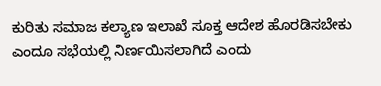ಕುರಿತು ಸಮಾಜ ಕಲ್ಯಾಣ ಇಲಾಖೆ ಸೂಕ್ತ ಆದೇಶ ಹೊರಡಿಸಬೇಕು ಎಂದೂ ಸಭೆಯಲ್ಲಿ ನಿರ್ಣಯಿಸಲಾಗಿದೆ ಎಂದು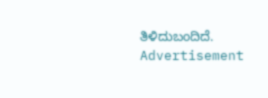ತಿಳಿದುಬಂದಿದೆ.
Advertisement